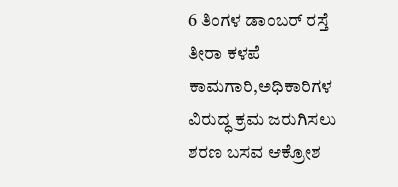6 ತಿಂಗಳ ಡಾಂಬರ್ ರಸ್ತೆ ತೀರಾ ಕಳಪೆ ಕಾಮಗಾರಿ,ಅಧಿಕಾರಿಗಳ ವಿರುದ್ಧ ಕ್ರಮ ಜರುಗಿಸಲು ಶರಣ ಬಸವ ಆಕ್ರೋಶ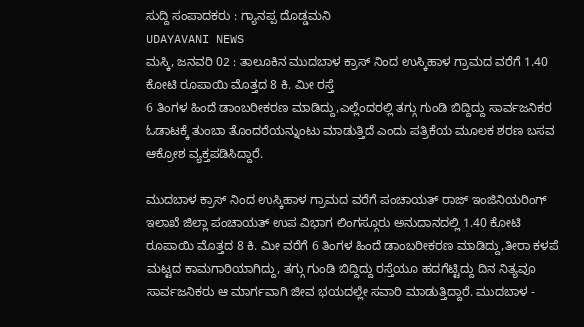ಸುದ್ದಿ ಸಂಪಾದಕರು : ಗ್ಯಾನಪ್ಪ ದೊಡ್ಡಮನಿ
UDAYAVANI NEWS
ಮಸ್ಕಿ, ಜನವರಿ 02 : ತಾಲೂಕಿನ ಮುದಬಾಳ ಕ್ರಾಸ್ ನಿಂದ ಉಸ್ಕಿಹಾಳ ಗ್ರಾಮದ ವರೆಗೆ 1.40 ಕೋಟಿ ರೂಪಾಯಿ ಮೊತ್ತದ 8 ಕಿ. ಮೀ ರಸ್ತೆ
6 ತಿಂಗಳ ಹಿಂದೆ ಡಾಂಬರೀಕರಣ ಮಾಡಿದ್ದು,ಎಲ್ಲೆಂದರಲ್ಲಿ ತಗ್ಗು ಗುಂಡಿ ಬಿದ್ದಿದ್ದು ಸಾರ್ವಜನಿಕರ ಓಡಾಟಕ್ಕೆ ತುಂಬಾ ತೊಂದರೆಯನ್ನುಂಟು ಮಾಡುತ್ತಿದೆ ಎಂದು ಪತ್ರಿಕೆಯ ಮೂಲಕ ಶರಣ ಬಸವ ಆಕ್ರೋಶ ವ್ಯಕ್ತಪಡಿಸಿದ್ದಾರೆ.

ಮುದಬಾಳ ಕ್ರಾಸ್ ನಿಂದ ಉಸ್ಕಿಹಾಳ ಗ್ರಾಮದ ವರೆಗೆ ಪಂಚಾಯತ್ ರಾಜ್ ಇಂಜಿನಿಯರಿಂಗ್ ಇಲಾಖೆ ಜಿಲ್ಲಾ ಪಂಚಾಯತ್ ಉಪ ವಿಭಾಗ ಲಿಂಗಸ್ಗೂರು ಅನುದಾನದಲ್ಲಿ 1.40 ಕೋಟಿ ರೂಪಾಯಿ ಮೊತ್ತದ 8 ಕಿ. ಮೀ ವರೆಗೆ 6 ತಿಂಗಳ ಹಿಂದೆ ಡಾಂಬರೀಕರಣ ಮಾಡಿದ್ದು,ತೀರಾ ಕಳಪೆ ಮಟ್ಟದ ಕಾಮಗಾರಿಯಾಗಿದ್ದು, ತಗ್ಗು ಗುಂಡಿ ಬಿದ್ದಿದ್ದು ರಸ್ತೆಯೂ ಹದಗೆಟ್ಟಿದ್ದು ದಿನ ನಿತ್ಯವೂ ಸಾರ್ವಜನಿಕರು ಆ ಮಾರ್ಗವಾಗಿ ಜೀವ ಭಯದಲ್ಲೇ ಸವಾರಿ ಮಾಡುತ್ತಿದ್ದಾರೆ. ಮುದಬಾಳ -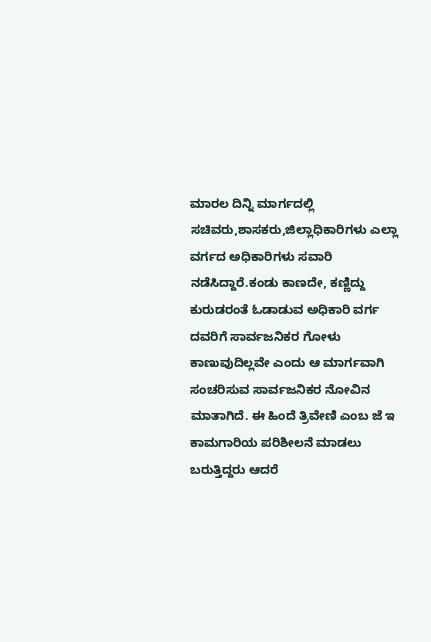ಮಾರಲ ದಿನ್ನಿ ಮಾರ್ಗದಲ್ಲಿ ಸಚಿವರು,ಶಾಸಕರು,ಜಿಲ್ಲಾಧಿಕಾರಿಗಳು ಎಲ್ಲಾ ವರ್ಗದ ಅಧಿಕಾರಿಗಳು ಸವಾರಿ ನಡೆಸಿದ್ದಾರೆ.ಕಂಡು ಕಾಣದೇ, ಕಣ್ಣಿದ್ದು ಕುರುಡರಂತೆ ಓಡಾಡುವ ಅಧಿಕಾರಿ ವರ್ಗ ದವರಿಗೆ ಸಾರ್ವಜನಿಕರ ಗೋಳು ಕಾಣುವುದಿಲ್ಲವೇ ಎಂದು ಆ ಮಾರ್ಗವಾಗಿ ಸಂಚರಿಸುವ ಸಾರ್ವಜನಿಕರ ನೋವಿನ ಮಾತಾಗಿದೆ. ಈ ಹಿಂದೆ ತ್ರಿವೇಣಿ ಎಂಬ ಜೆ ಇ ಕಾಮಗಾರಿಯ ಪರಿಶೀಲನೆ ಮಾಡಲು ಬರುತ್ತಿದ್ದರು ಆದರೆ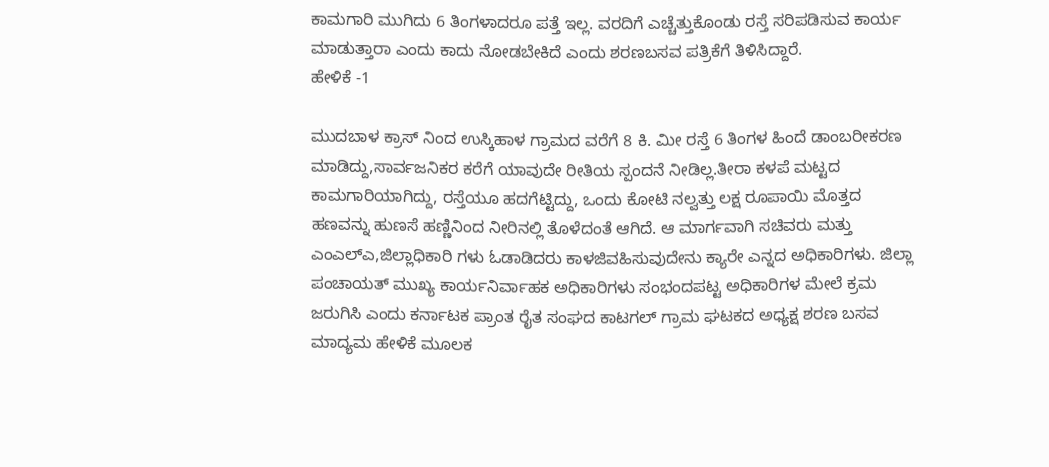ಕಾಮಗಾರಿ ಮುಗಿದು 6 ತಿಂಗಳಾದರೂ ಪತ್ತೆ ಇಲ್ಲ. ವರದಿಗೆ ಎಚ್ಚೆತ್ತುಕೊಂಡು ರಸ್ತೆ ಸರಿಪಡಿಸುವ ಕಾರ್ಯ ಮಾಡುತ್ತಾರಾ ಎಂದು ಕಾದು ನೋಡಬೇಕಿದೆ ಎಂದು ಶರಣಬಸವ ಪತ್ರಿಕೆಗೆ ತಿಳಿಸಿದ್ದಾರೆ.
ಹೇಳಿಕೆ -1

ಮುದಬಾಳ ಕ್ರಾಸ್ ನಿಂದ ಉಸ್ಕಿಹಾಳ ಗ್ರಾಮದ ವರೆಗೆ 8 ಕಿ. ಮೀ ರಸ್ತೆ 6 ತಿಂಗಳ ಹಿಂದೆ ಡಾಂಬರೀಕರಣ ಮಾಡಿದ್ದು,ಸಾರ್ವಜನಿಕರ ಕರೆಗೆ ಯಾವುದೇ ರೀತಿಯ ಸ್ಪಂದನೆ ನೀಡಿಲ್ಲ.ತೀರಾ ಕಳಪೆ ಮಟ್ಟದ ಕಾಮಗಾರಿಯಾಗಿದ್ದು, ರಸ್ತೆಯೂ ಹದಗೆಟ್ಟಿದ್ದು, ಒಂದು ಕೋಟಿ ನಲ್ವತ್ತು ಲಕ್ಷ ರೂಪಾಯಿ ಮೊತ್ತದ ಹಣವನ್ನು ಹುಣಸೆ ಹಣ್ಣಿನಿಂದ ನೀರಿನಲ್ಲಿ ತೊಳೆದಂತೆ ಆಗಿದೆ. ಆ ಮಾರ್ಗವಾಗಿ ಸಚಿವರು ಮತ್ತು ಎಂಎಲ್ಎ,ಜಿಲ್ಲಾಧಿಕಾರಿ ಗಳು ಓಡಾಡಿದರು ಕಾಳಜಿವಹಿಸುವುದೇನು ಕ್ಯಾರೇ ಎನ್ನದ ಅಧಿಕಾರಿಗಳು. ಜಿಲ್ಲಾ ಪಂಚಾಯತ್ ಮುಖ್ಯ ಕಾರ್ಯನಿರ್ವಾಹಕ ಅಧಿಕಾರಿಗಳು ಸಂಭಂದಪಟ್ಟ ಅಧಿಕಾರಿಗಳ ಮೇಲೆ ಕ್ರಮ ಜರುಗಿಸಿ ಎಂದು ಕರ್ನಾಟಕ ಪ್ರಾಂತ ರೈತ ಸಂಘದ ಕಾಟಗಲ್ ಗ್ರಾಮ ಘಟಕದ ಅಧ್ಯಕ್ಷ ಶರಣ ಬಸವ ಮಾದ್ಯಮ ಹೇಳಿಕೆ ಮೂಲಕ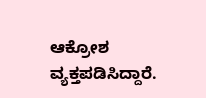ಆಕ್ರೋಶ ವ್ಯಕ್ತಪಡಿಸಿದ್ದಾರೆ.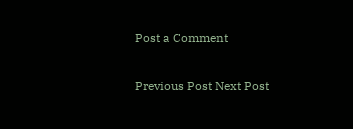Post a Comment

Previous Post Next Post